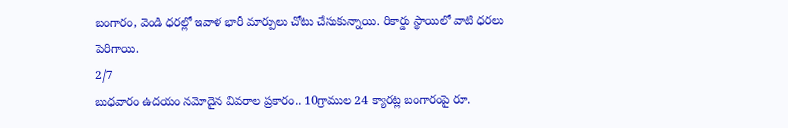బంగారం, వెండి ధరల్లో ఇవాళ భారీ మార్పులు చోటు చేసుకున్నాయి. రికార్డు స్థాయిలో వాటి ధరలు పెరిగాయి.
2/7
బుధవారం ఉదయం నమోదైన వివరాల ప్రకారం.. 10గ్రాముల 24 క్యారట్ల బంగారంపై రూ.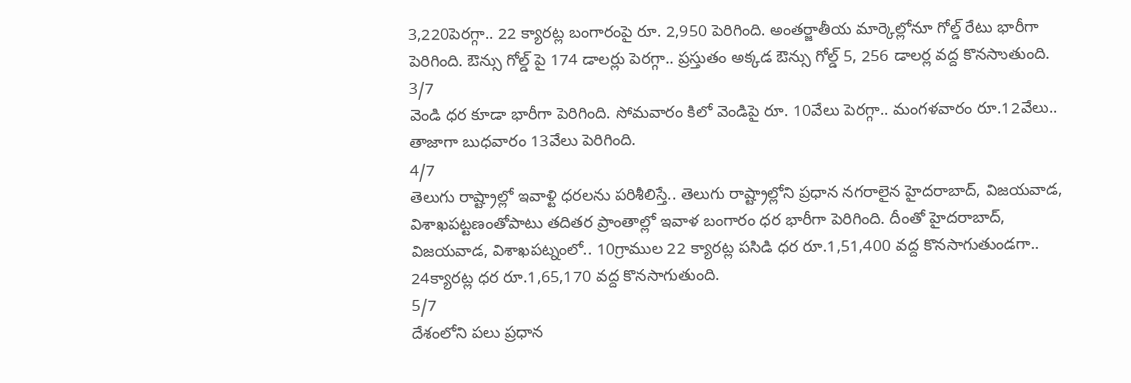3,220పెరగ్గా.. 22 క్యారట్ల బంగారంపై రూ. 2,950 పెరిగింది. అంతర్జాతీయ మార్కెల్లోనూ గోల్డ్ రేటు భారీగా పెరిగింది. ఔన్సు గోల్డ్ పై 174 డాలర్లు పెరగ్గా.. ప్రస్తుతం అక్కడ ఔన్సు గోల్డ్ 5, 256 డాలర్ల వద్ద కొనసాుతుంది.
3/7
వెండి ధర కూడా భారీగా పెరిగింది. సోమవారం కిలో వెండిపై రూ. 10వేలు పెరగ్గా.. మంగళవారం రూ.12వేలు.. తాజాగా బుధవారం 13వేలు పెరిగింది.
4/7
తెలుగు రాష్ట్రాల్లో ఇవాళ్టి ధరలను పరిశీలిస్తే.. తెలుగు రాష్ట్రాల్లోని ప్రధాన నగరాలైన హైదరాబాద్, విజయవాడ, విశాఖపట్టణంతోపాటు తదితర ప్రాంతాల్లో ఇవాళ బంగారం ధర భారీగా పెరిగింది. దీంతో హైదరాబాద్, విజయవాడ, విశాఖపట్నంలో.. 10గ్రాముల 22 క్యారట్ల పసిడి ధర రూ.1,51,400 వద్ద కొనసాగుతుండగా.. 24క్యారట్ల ధర రూ.1,65,170 వద్ద కొనసాగుతుంది.
5/7
దేశంలోని పలు ప్రధాన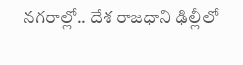నగరాల్లో.. దేశ రాజధాని ఢిల్లీలో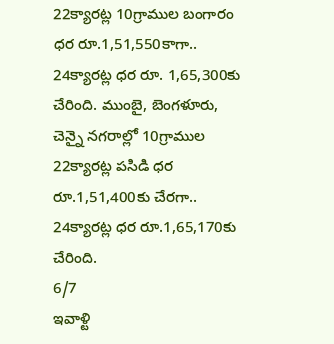22క్యారట్ల 10గ్రాముల బంగారం ధర రూ.1,51,550కాగా.. 24క్యారట్ల ధర రూ. 1,65,300కు చేరింది. ముంబై, బెంగళూరు, చెన్నై నగరాల్లో 10గ్రాముల 22క్యారట్ల పసిడి ధర రూ.1,51,400కు చేరగా.. 24క్యారట్ల ధర రూ.1,65,170కు చేరింది.
6/7
ఇవాళ్టి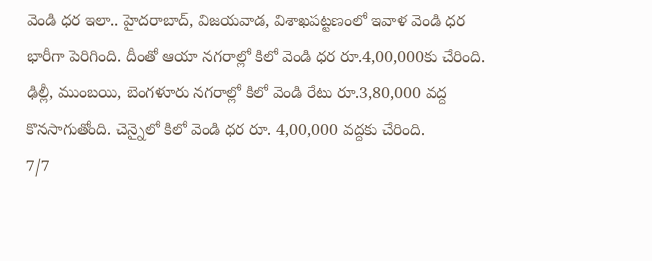వెండి ధర ఇలా.. హైదరాబాద్, విజయవాడ, విశాఖపట్టణంలో ఇవాళ వెండి ధర భారీగా పెరిగింది. దీంతో ఆయా నగరాల్లో కిలో వెండి ధర రూ.4,00,000కు చేరింది. ఢిల్లీ, ముంబయి, బెంగళూరు నగరాల్లో కిలో వెండి రేటు రూ.3,80,000 వద్ద కొనసాగుతోంది. చెన్నైలో కిలో వెండి ధర రూ. 4,00,000 వద్దకు చేరింది.
7/7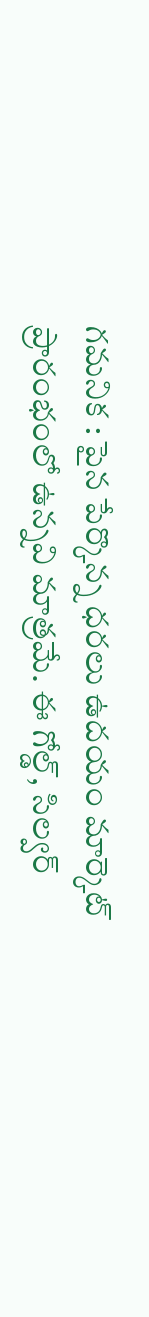గమనిక : పైన పేర్కొన్న ధరలు ఉదయం మార్కెట్ ప్రారంభంలో ఉన్నవి మాత్రమే. ఈ గోల్డ్, సిల్వర్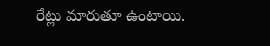రేట్లు మారుతూ ఉంటాయి.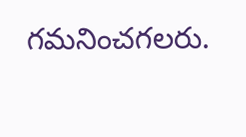గమనించగలరు.